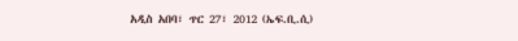አዲስ አበባ፣ ጥር 27፣ 2012 (ኤፍ.ቢ.ሲ)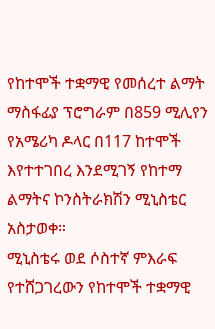የከተሞች ተቋማዊ የመሰረተ ልማት ማስፋፊያ ፕሮግራም በ859 ሚሊየን የአሜሪካ ዶላር በ117 ከተሞች እየተተገበረ እንደሚገኝ የከተማ ልማትና ኮንስትራክሽን ሚኒስቴር አስታወቀ።
ሚኒስቴሩ ወደ ሶስተኛ ምእራፍ የተሸጋገረውን የከተሞች ተቋማዊ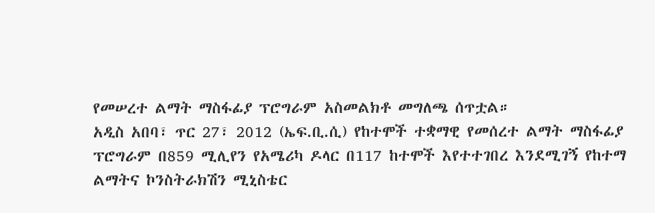የመሠረተ ልማት ማስፋፊያ ፕሮግራም አስመልክቶ መግለጫ ሰጥቷል።
አዲስ አበባ፣ ጥር 27፣ 2012 (ኤፍ.ቢ.ሲ) የከተሞች ተቋማዊ የመሰረተ ልማት ማስፋፊያ ፕሮግራም በ859 ሚሊየን የአሜሪካ ዶላር በ117 ከተሞች እየተተገበረ እንደሚገኝ የከተማ ልማትና ኮንስትራክሽን ሚኒስቴር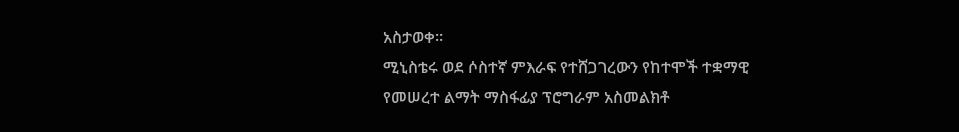አስታወቀ።
ሚኒስቴሩ ወደ ሶስተኛ ምእራፍ የተሸጋገረውን የከተሞች ተቋማዊ የመሠረተ ልማት ማስፋፊያ ፕሮግራም አስመልክቶ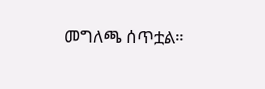መግለጫ ሰጥቷል።